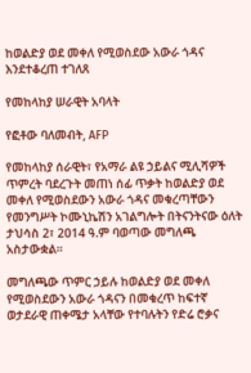ከወልድያ ወደ መቀለ የሚወስደው አውራ ጎዳና እንደተቆረጠ ተገለጸ

የመከላከያ ሠራዊት አባላት

የፎቶው ባለመብት, AFP

የመከላከያ ሰራዊት፣ የአማራ ልዩ ኃይልና ሚሊሻዎች ጥምረት ባደረጉት መጠነ ሰፊ ጥቃት ከወልድያ ወደ መቀለ የሚወስደውን አውራ ጎዳና መቁረጣቸውን የመንግሥት ኮሙኒኬሽን አገልግሎት በትናንትናው ዕለት ታህሳስ 2፣ 2014 ዓ.ም ባወጣው መግለጫ አስታውቋል።

መግለጫው ጥምር ኃይሉ ከወልድያ ወደ መቀለ የሚወስደውን አውራ ጎዳናን በመቁረጥ ከፍተኛ ወታደራዊ ጠቀሜታ አላቸው የተባሉትን የድሬ ሮቃና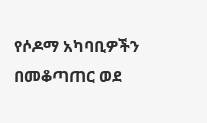የሶዶማ አካባቢዎችን በመቆጣጠር ወደ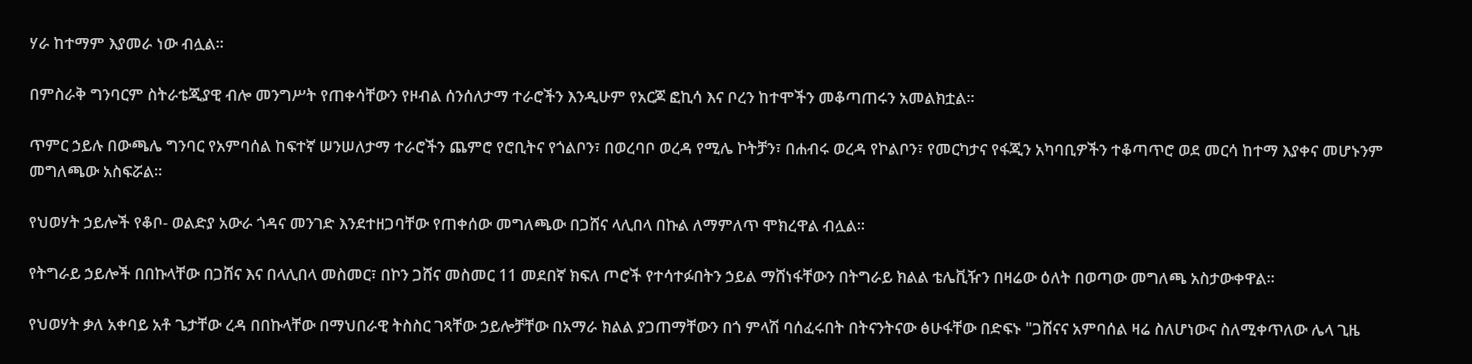ሃራ ከተማም እያመራ ነው ብሏል።

በምስራቅ ግንባርም ስትራቴጂያዊ ብሎ መንግሥት የጠቀሳቸውን የዞብል ሰንሰለታማ ተራሮችን እንዲሁም የአርጆ ፎኪሳ እና ቦረን ከተሞችን መቆጣጠሩን አመልክቷል።

ጥምር ኃይሉ በውጫሌ ግንባር የአምባሰል ከፍተኛ ሠንሠለታማ ተራሮችን ጨምሮ የሮቢትና የጎልቦን፣ በወረባቦ ወረዳ የሚሌ ኮትቻን፣ በሐብሩ ወረዳ የኮልቦን፣ የመርካታና የፋጂን አካባቢዎችን ተቆጣጥሮ ወደ መርሳ ከተማ እያቀና መሆኑንም መግለጫው አስፍሯል።

የህወሃት ኃይሎች የቆቦ- ወልድያ አውራ ጎዳና መንገድ እንደተዘጋባቸው የጠቀሰው መግለጫው በጋሸና ላሊበላ በኩል ለማምለጥ ሞክረዋል ብሏል።

የትግራይ ኃይሎች በበኩላቸው በጋሸና እና በላሊበላ መስመር፣ በኮን ጋሸና መስመር 11 መደበኛ ክፍለ ጦሮች የተሳተፉበትን ኃይል ማሸነፋቸውን በትግራይ ክልል ቴሌቪዥን በዛሬው ዕለት በወጣው መግለጫ አስታውቀዋል።

የህወሃት ቃለ አቀባይ አቶ ጌታቸው ረዳ በበኩላቸው በማህበራዊ ትስስር ገጻቸው ኃይሎቻቸው በአማራ ክልል ያጋጠማቸውን በጎ ምላሽ ባሰፈሩበት በትናንትናው ፅሁፋቸው በድፍኑ "ጋሸናና አምባሰል ዛሬ ስለሆነውና ስለሚቀጥለው ሌላ ጊዜ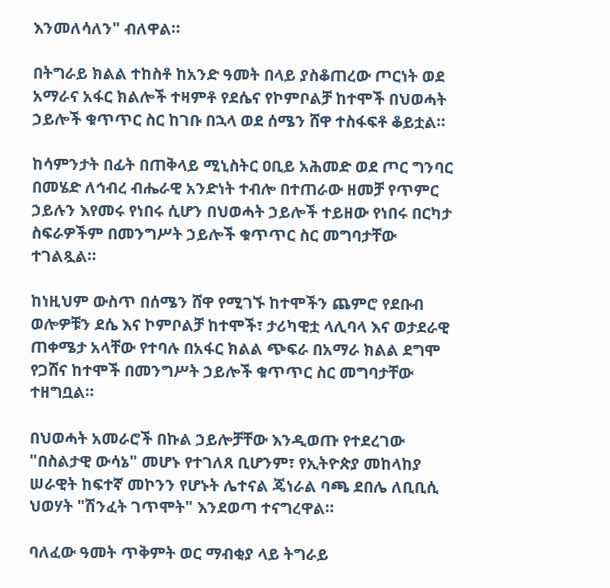እንመለሳለን" ብለዋል።

በትግራይ ክልል ተከስቶ ከአንድ ዓመት በላይ ያስቆጠረው ጦርነት ወደ አማራና አፋር ክልሎች ተዛምቶ የደሴና የኮምቦልቻ ከተሞች በህወሓት ኃይሎች ቁጥጥር ስር ከገቡ በኋላ ወደ ሰሜን ሸዋ ተስፋፍቶ ቆይቷል።

ከሳምንታት በፊት በጠቅላይ ሚኒስትር ዐቢይ አሕመድ ወደ ጦር ግንባር በመሄድ ለኅብረ ብሔራዊ አንድነት ተብሎ በተጠራው ዘመቻ የጥምር ኃይሉን እየመሩ የነበሩ ሲሆን በህወሓት ኃይሎች ተይዘው የነበሩ በርካታ ስፍራዎችም በመንግሥት ኃይሎች ቁጥጥር ስር መግባታቸው ተገልጿል።

ከነዚህም ውስጥ በሰሜን ሸዋ የሚገኙ ከተሞችን ጨምሮ የደቡብ ወሎዎቹን ደሴ እና ኮምቦልቻ ከተሞች፣ ታሪካዊቷ ላሊባላ እና ወታደራዊ ጠቀሜታ አላቸው የተባሉ በአፋር ክልል ጭፍራ በአማራ ክልል ደግሞ የጋሸና ከተሞች በመንግሥት ኃይሎች ቁጥጥር ስር መግባታቸው ተዘግቧል።

በህወሓት አመራሮች በኩል ኃይሎቻቸው እንዲወጡ የተደረገው "በስልታዊ ውሳኔ" መሆኑ የተገለጸ ቢሆንም፣ የኢትዮጵያ መከላከያ ሠራዊት ከፍተኛ መኮንን የሆኑት ሌተናል ጄነራል ባጫ ደበሌ ለቢቢሲ ህወሃት "ሽንፈት ገጥሞት" እንደወጣ ተናግረዋል።

ባለፈው ዓመት ጥቅምት ወር ማብቂያ ላይ ትግራይ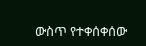ውስጥ የተቀሰቀሰው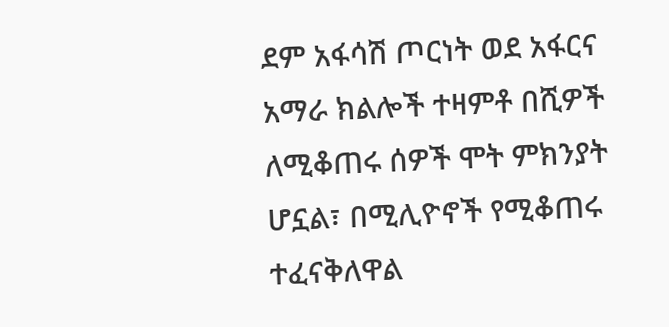ደም አፋሳሽ ጦርነት ወደ አፋርና አማራ ክልሎች ተዛምቶ በሺዎች ለሚቆጠሩ ሰዎች ሞት ምክንያት ሆኗል፣ በሚሊዮኖች የሚቆጠሩ ተፈናቅለዋል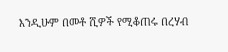እንዲሁም በመቶ ሺዎች የሚቆጠሩ በረሃብ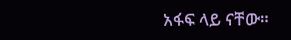አፋፍ ላይ ናቸው።